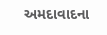અમદાવાદના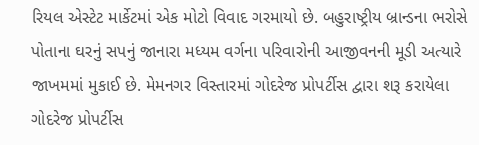રિયલ એસ્ટેટ માર્કેટમાં એક મોટો વિવાદ ગરમાયો છે. બહુરાષ્ટ્રીય બ્રાન્ડના ભરોસે પોતાના ઘરનું સપનું જાનારા મધ્યમ વર્ગના પરિવારોની આજીવનની મૂડી અત્યારે જાખમમાં મુકાઈ છે. મેમનગર વિસ્તારમાં ગોદરેજ પ્રોપર્ટીસ દ્વારા શરૂ કરાયેલા ગોદરેજ પ્રોપર્ટીસ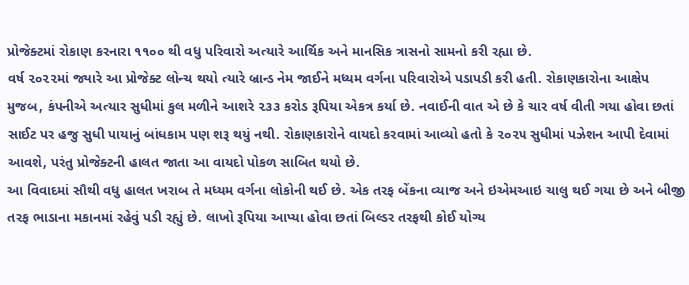પ્રોજેક્ટમાં રોકાણ કરનારા ૧૧૦૦ થી વધુ પરિવારો અત્યારે આર્થિક અને માનસિક ત્રાસનો સામનો કરી રહ્યા છે.
વર્ષ ૨૦૨૨માં જ્યારે આ પ્રોજેક્ટ લોન્ચ થયો ત્યારે બ્રાન્ડ નેમ જાઈને મધ્યમ વર્ગના પરિવારોએ પડાપડી કરી હતી. રોકાણકારોના આક્ષેપ મુજબ, કંપનીએ અત્યાર સુધીમાં કુલ મળીને આશરે ૨૩૩ કરોડ રૂપિયા એકત્ર કર્યા છે. નવાઈની વાત એ છે કે ચાર વર્ષ વીતી ગયા હોવા છતાં સાઈટ પર હજુ સુધી પાયાનું બાંધકામ પણ શરૂ થયું નથી. રોકાણકારોને વાયદો કરવામાં આવ્યો હતો કે ૨૦૨૫ સુધીમાં પઝેશન આપી દેવામાં આવશે, પરંતુ પ્રોજેક્ટની હાલત જાતા આ વાયદો પોકળ સાબિત થયો છે.
આ વિવાદમાં સૌથી વધુ હાલત ખરાબ તે મધ્યમ વર્ગના લોકોની થઈ છે. એક તરફ બેંકના વ્યાજ અને ઇએમઆઇ ચાલુ થઈ ગયા છે અને બીજી તરફ ભાડાના મકાનમાં રહેવું પડી રહ્યું છે. લાખો રૂપિયા આપ્યા હોવા છતાં બિલ્ડર તરફથી કોઈ યોગ્ય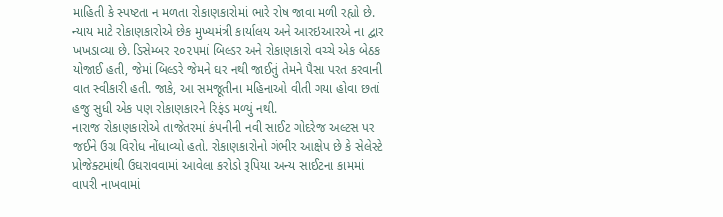માહિતી કે સ્પષ્ટતા ન મળતા રોકાણકારોમાં ભારે રોષ જાવા મળી રહ્યો છે.
ન્યાય માટે રોકાણકારોએ છેક મુખ્યમંત્રી કાર્યાલય અને આરઇઆરએ ના દ્વાર ખખડાવ્યા છે. ડિસેમ્બર ૨૦૨૫માં બિલ્ડર અને રોકાણકારો વચ્ચે એક બેઠક યોજાઈ હતી, જેમાં બિલ્ડરે જેમને ઘર નથી જાઈતું તેમને પૈસા પરત કરવાની વાત સ્વીકારી હતી. જાકે, આ સમજૂતીના મહિનાઓ વીતી ગયા હોવા છતાં હજુ સુધી એક પણ રોકાણકારને રિફંડ મળ્યું નથી.
નારાજ રોકાણકારોએ તાજેતરમાં કંપનીની નવી સાઈટ ગોદરેજ અલ્ટસ પર જઈને ઉગ્ર વિરોધ નોંધાવ્યો હતો. રોકાણકારોનો ગંભીર આક્ષેપ છે કે સેલેસ્ટે પ્રોજેક્ટમાંથી ઉઘરાવવામાં આવેલા કરોડો રૂપિયા અન્ય સાઈટના કામમાં વાપરી નાખવામાં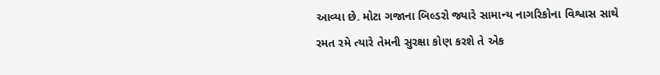આવ્યા છે. મોટા ગજાના બિલ્ડરો જ્યારે સામાન્ય નાગરિકોના વિશ્વાસ સાથે રમત રમે ત્યારે તેમની સુરક્ષા કોણ કરશે તે એક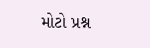મોટો પ્રશ્ન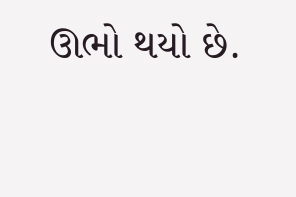ઊભો થયો છે.